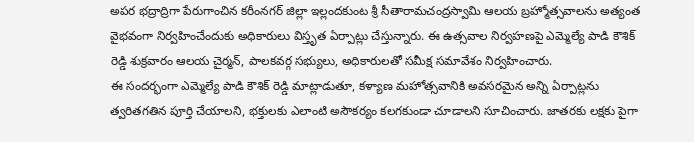అపర భద్రాద్రిగా పేరుగాంచిన కరీంనగర్ జిల్లా ఇల్లందకుంట శ్రీ సీతారామచంద్రస్వామి ఆలయ బ్రహ్మోత్సవాలను అత్యంత వైభవంగా నిర్వహించేందుకు అధికారులు విస్తృత ఏర్పాట్లు చేస్తున్నారు. ఈ ఉత్సవాల నిర్వహణపై ఎమ్మెల్యే పాడి కౌశిక్ రెడ్డి శుక్రవారం ఆలయ చైర్మన్, పాలకవర్గ సభ్యులు, అధికారులతో సమీక్ష సమావేశం నిర్వహించారు.
ఈ సందర్భంగా ఎమ్మెల్యే పాడి కౌశిక్ రెడ్డి మాట్లాడుతూ, కళ్యాణ మహోత్సవానికి అవసరమైన అన్ని ఏర్పాట్లను త్వరితగతిన పూర్తి చేయాలని, భక్తులకు ఎలాంటి అసౌకర్యం కలగకుండా చూడాలని సూచించారు. జాతరకు లక్షకు పైగా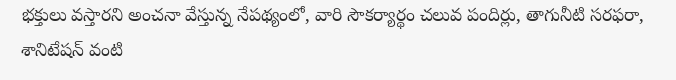భక్తులు వస్తారని అంచనా వేస్తున్న నేపథ్యంలో, వారి సౌకర్యార్థం చలువ పందిర్లు, తాగునీటి సరఫరా, శానిటేషన్ వంటి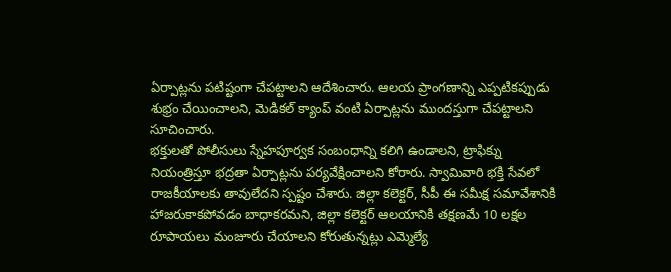ఏర్పాట్లను పటిష్టంగా చేపట్టాలని ఆదేశించారు. ఆలయ ప్రాంగణాన్ని ఎప్పటికప్పుడు శుభ్రం చేయించాలని, మెడికల్ క్యాంప్ వంటి ఏర్పాట్లను ముందస్తుగా చేపట్టాలని సూచించారు.
భక్తులతో పోలీసులు స్నేహపూర్వక సంబంధాన్ని కలిగి ఉండాలని, ట్రాఫిక్ను నియంత్రిస్తూ భద్రతా ఏర్పాట్లను పర్యవేక్షించాలని కోరారు. స్వామివారి భక్తి సేవలో రాజకీయాలకు తావులేదని స్పష్టం చేశారు. జిల్లా కలెక్టర్, సీపీ ఈ సమీక్ష సమావేశానికి హాజరుకాకపోవడం బాధాకరమని, జిల్లా కలెక్టర్ ఆలయానికి తక్షణమే 10 లక్షల రూపాయలు మంజూరు చేయాలని కోరుతున్నట్లు ఎమ్మెల్యే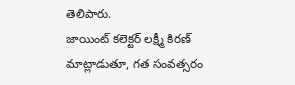తెలిపారు.
జాయింట్ కలెక్టర్ లక్ష్మీ కిరణ్ మాట్లాడుతూ, గత సంవత్సరం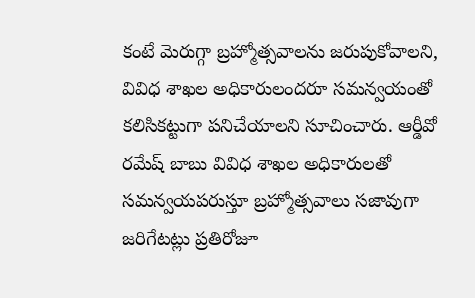కంటే మెరుగ్గా బ్రహ్మోత్సవాలను జరుపుకోవాలని, వివిధ శాఖల అధికారులందరూ సమన్వయంతో కలిసికట్టుగా పనిచేయాలని సూచించారు. ఆర్డీవో రమేష్ బాబు వివిధ శాఖల అధికారులతో సమన్వయపరుస్తూ బ్రహ్మోత్సవాలు సజావుగా జరిగేటట్లు ప్రతిరోజూ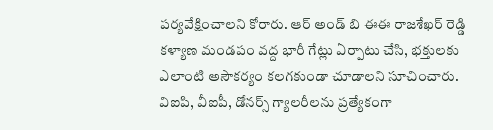పర్యవేక్షించాలని కోరారు. ఆర్ అండ్ బి ఈఈ రాజశేఖర్ రెడ్డి కళ్యాణ మండపం వద్ద భారీ గేట్లు ఏర్పాటు చేసి, భక్తులకు ఎలాంటి అసౌకర్యం కలగకుండా చూడాలని సూచించారు. విఐపి, వీఐపీ, డోనర్స్ గ్యాలరీలను ప్రత్యేకంగా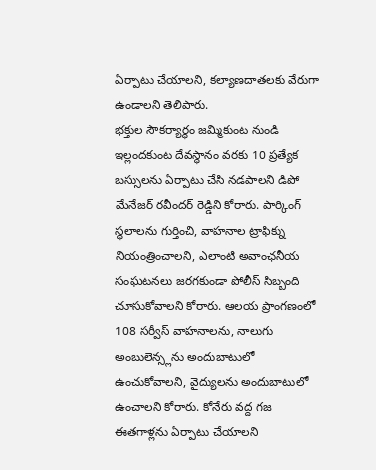ఏర్పాటు చేయాలని, కల్యాణదాతలకు వేరుగా ఉండాలని తెలిపారు.
భక్తుల సౌకర్యార్థం జమ్మికుంట నుండి ఇల్లందకుంట దేవస్థానం వరకు 10 ప్రత్యేక బస్సులను ఏర్పాటు చేసి నడపాలని డిపో మేనేజర్ రవీందర్ రెడ్డిని కోరారు. పార్కింగ్ స్థలాలను గుర్తించి, వాహనాల ట్రాఫిక్ను నియంత్రించాలని, ఎలాంటి అవాంఛనీయ సంఘటనలు జరగకుండా పోలీస్ సిబ్బంది చూసుకోవాలని కోరారు. ఆలయ ప్రాంగణంలో 108 సర్వీస్ వాహనాలను, నాలుగు అంబులెన్స్లను అందుబాటులో ఉంచుకోవాలని, వైద్యులను అందుబాటులో ఉంచాలని కోరారు. కోనేరు వద్ద గజ ఈతగాళ్లను ఏర్పాటు చేయాలని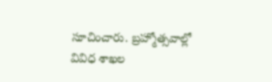సూచించారు. బ్రహ్మోత్సవాల్లో వివిధ శాఖల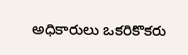అధికారులు ఒకరికొకరు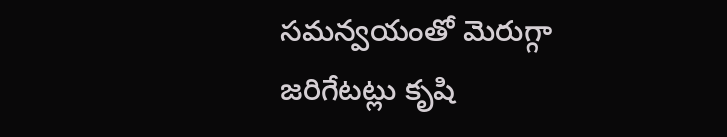సమన్వయంతో మెరుగ్గా జరిగేటట్లు కృషి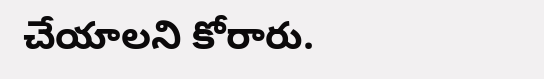చేయాలని కోరారు.